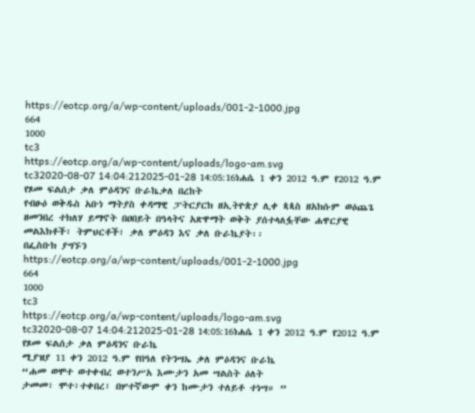https://eotcp.org/a/wp-content/uploads/001-2-1000.jpg
664
1000
tc3
https://eotcp.org/a/wp-content/uploads/logo-am.svg
tc32020-08-07 14:04:212025-01-28 14:05:16ነሐሴ 1 ቀን 2012 ዓ.ም የ2012 ዓ.ም የጾመ ፍልሰታ ቃለ ምዕዳንና ቡራኬቃለ በረከት
የብፁዕ ወቅዱስ አቡነ ማትያስ ቀዳማዊ ፓትርያርክ ዘኢትዮጵያ ሊቀ ጳጳስ ዘአክሱም ወዕጨጌ ዘመንበረ ተክለሃ ይማኖት በዐበይት በዓላትና አጽዋማት ወቅት ያሰተላለፏቸው ሐዋርያዊ መልእክቶች፣ ትምህርቶች፣ ቃለ ምዕዳን እና ቃለ ቡራኬያት፡፡
በፌስቡክ ያግኙን
https://eotcp.org/a/wp-content/uploads/001-2-1000.jpg
664
1000
tc3
https://eotcp.org/a/wp-content/uploads/logo-am.svg
tc32020-08-07 14:04:212025-01-28 14:05:16ነሐሴ 1 ቀን 2012 ዓ.ም የ2012 ዓ.ም የጾመ ፍልሰታ ቃለ ምዕዳንና ቡራኬ
ሚያዝያ 11 ቀን 2012 ዓ.ም የበዓለ የትንሣኤ ቃለ ምዕዳንና ቡራኬ
“ሐመ ወሞተ ወተቀብረ ወተንሥአ እሙታን አመ ሣልስት ዕለት
ታመመ፣ ሞተ፣ተቀበረ፣ በሦተኛውም ቀን ከሙታን ተለይቶ ተነሣ። ”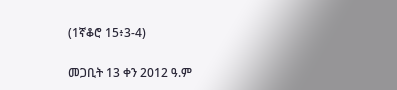(1ኛቆሮ 15፥3-4)

መጋቢት 13 ቀን 2012 ዓ.ም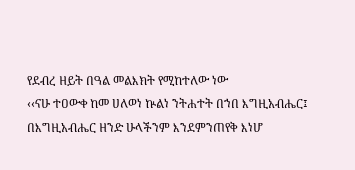የደብረ ዘይት በዓል መልእክት የሚከተለው ነው
‹‹ናሁ ተዐውቀ ከመ ሀለወነ ኵልነ ንትሐተት በኀበ እግዚአብሔር፤
በእግዚአብሔር ዘንድ ሁላችንም እንደምንጠየቅ እነሆ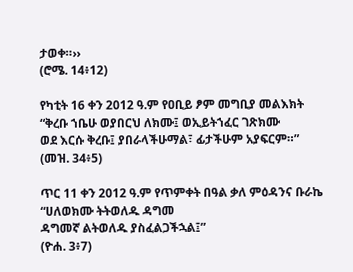ታወቀ።››
(ሮሜ. 14፥12)

የካቲት 16 ቀን 2012 ዓ.ም የዐቢይ ፆም መግቢያ መልእክት
“ቅረቡ ኀቤሁ ወያበርህ ለክሙ፤ ወኢይትኀፈር ገጽክሙ
ወደ እርሱ ቅረቡ፤ ያበራላችሁማል፣ ፊታችሁም አያፍርም።”
(መዝ. 34፥5)

ጥር 11 ቀን 2012 ዓ.ም የጥምቀት በዓል ቃለ ምዕዳንና ቡራኬ
“ሀለወክሙ ትትወለዱ ዳግመ
ዳግመኛ ልትወለዱ ያስፈልጋችኋል፤”
(ዮሐ. 3፥7)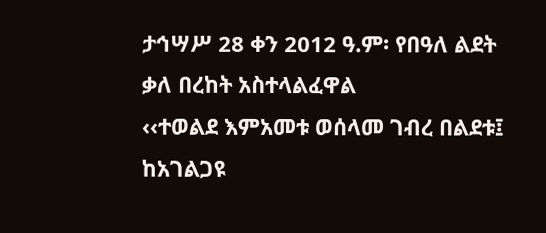ታኅሣሥ 28 ቀን 2012 ዓ.ም፡ የበዓለ ልደት ቃለ በረከት አስተላልፈዋል
‹‹ተወልደ እምአመቱ ወሰላመ ገብረ በልደቱ፤
ከአገልጋዩ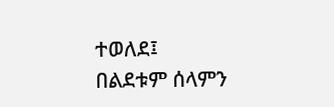ተወለደ፤ በልደቱም ሰላምን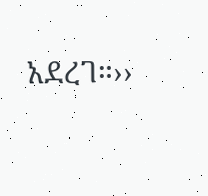አደረገ።››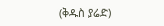(ቅዱስ ያሬድ)